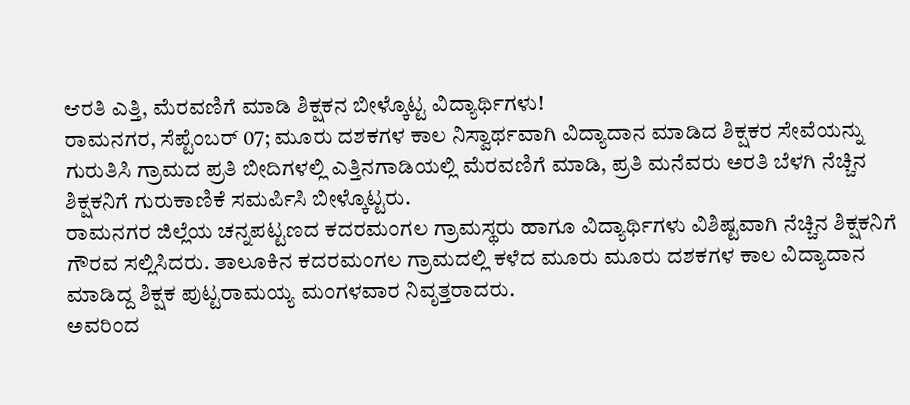ಆರತಿ ಎತ್ತಿ, ಮೆರವಣಿಗೆ ಮಾಡಿ ಶಿಕ್ಷಕನ ಬೀಳ್ಕೊಟ್ಟ ವಿದ್ಯಾರ್ಥಿಗಳು!
ರಾಮನಗರ, ಸೆಪ್ಟೆಂಬರ್ 07; ಮೂರು ದಶಕಗಳ ಕಾಲ ನಿಸ್ವಾರ್ಥವಾಗಿ ವಿದ್ಯಾದಾನ ಮಾಡಿದ ಶಿಕ್ಷಕರ ಸೇವೆಯನ್ನು ಗುರುತಿಸಿ ಗ್ರಾಮದ ಪ್ರತಿ ಬೀದಿಗಳಲ್ಲಿ ಎತ್ತಿನಗಾಡಿಯಲ್ಲಿ ಮೆರವಣಿಗೆ ಮಾಡಿ, ಪ್ರತಿ ಮನೆವರು ಅರತಿ ಬೆಳಗಿ ನೆಚ್ಚಿನ ಶಿಕ್ಷಕನಿಗೆ ಗುರುಕಾಣಿಕೆ ಸಮರ್ಪಿಸಿ ಬೀಳ್ಕೊಟ್ಟರು.
ರಾಮನಗರ ಜಿಲ್ಲೆಯ ಚನ್ನಪಟ್ಟಣದ ಕದರಮಂಗಲ ಗ್ರಾಮಸ್ಥರು ಹಾಗೂ ವಿದ್ಯಾರ್ಥಿಗಳು ವಿಶಿಷ್ಟವಾಗಿ ನೆಚ್ಚಿನ ಶಿಕ್ಷಕನಿಗೆ ಗೌರವ ಸಲ್ಲಿಸಿದರು. ತಾಲೂಕಿನ ಕದರಮಂಗಲ ಗ್ರಾಮದಲ್ಲಿ ಕಳೆದ ಮೂರು ಮೂರು ದಶಕಗಳ ಕಾಲ ವಿದ್ಯಾದಾನ ಮಾಡಿದ್ದ ಶಿಕ್ಷಕ ಪುಟ್ಟರಾಮಯ್ಯ ಮಂಗಳವಾರ ನಿವೃತ್ತರಾದರು.
ಅವರಿಂದ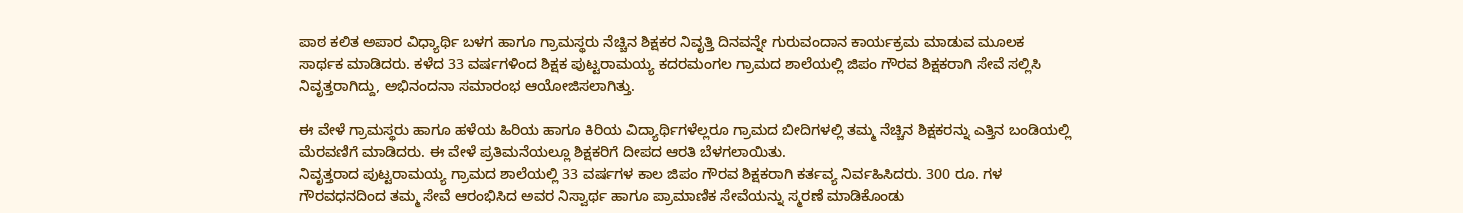ಪಾಠ ಕಲಿತ ಅಪಾರ ವಿಧ್ಯಾರ್ಥಿ ಬಳಗ ಹಾಗೂ ಗ್ರಾಮಸ್ಥರು ನೆಚ್ಚಿನ ಶಿಕ್ಷಕರ ನಿವೃತ್ತಿ ದಿನವನ್ನೇ ಗುರುವಂದಾನ ಕಾರ್ಯಕ್ರಮ ಮಾಡುವ ಮೂಲಕ ಸಾರ್ಥಕ ಮಾಡಿದರು. ಕಳೆದ 33 ವರ್ಷಗಳಿಂದ ಶಿಕ್ಷಕ ಪುಟ್ಟರಾಮಯ್ಯ ಕದರಮಂಗಲ ಗ್ರಾಮದ ಶಾಲೆಯಲ್ಲಿ ಜಿಪಂ ಗೌರವ ಶಿಕ್ಷಕರಾಗಿ ಸೇವೆ ಸಲ್ಲಿಸಿ ನಿವೃತ್ತರಾಗಿದ್ದು, ಅಭಿನಂದನಾ ಸಮಾರಂಭ ಆಯೋಜಿಸಲಾಗಿತ್ತು.

ಈ ವೇಳೆ ಗ್ರಾಮಸ್ಥರು ಹಾಗೂ ಹಳೆಯ ಹಿರಿಯ ಹಾಗೂ ಕಿರಿಯ ವಿದ್ಯಾರ್ಥಿಗಳೆಲ್ಲರೂ ಗ್ರಾಮದ ಬೀದಿಗಳಲ್ಲಿ ತಮ್ಮ ನೆಚ್ಚಿನ ಶಿಕ್ಷಕರನ್ನು ಎತ್ತಿನ ಬಂಡಿಯಲ್ಲಿ ಮೆರವಣಿಗೆ ಮಾಡಿದರು. ಈ ವೇಳೆ ಪ್ರತಿಮನೆಯಲ್ಲೂ ಶಿಕ್ಷಕರಿಗೆ ದೀಪದ ಆರತಿ ಬೆಳಗಲಾಯಿತು.
ನಿವೃತ್ತರಾದ ಪುಟ್ಟರಾಮಯ್ಯ ಗ್ರಾಮದ ಶಾಲೆಯಲ್ಲಿ 33 ವರ್ಷಗಳ ಕಾಲ ಜಿಪಂ ಗೌರವ ಶಿಕ್ಷಕರಾಗಿ ಕರ್ತವ್ಯ ನಿರ್ವಹಿಸಿದರು. 300 ರೂ. ಗಳ ಗೌರವಧನದಿಂದ ತಮ್ಮ ಸೇವೆ ಆರಂಭಿಸಿದ ಅವರ ನಿಸ್ವಾರ್ಥ ಹಾಗೂ ಪ್ರಾಮಾಣಿಕ ಸೇವೆಯನ್ನು ಸ್ಮರಣೆ ಮಾಡಿಕೊಂಡು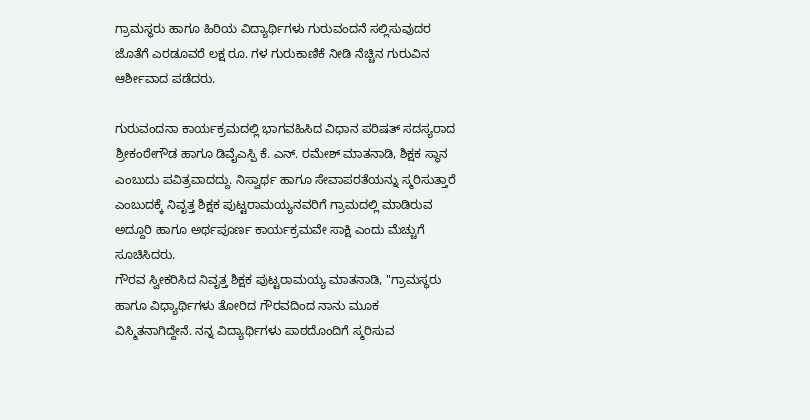ಗ್ರಾಮಸ್ಥರು ಹಾಗೂ ಹಿರಿಯ ವಿದ್ಯಾರ್ಥಿಗಳು ಗುರುವಂದನೆ ಸಲ್ಲಿಸುವುದರ ಜೊತೆಗೆ ಎರಡೂವರೆ ಲಕ್ಷ ರೂ. ಗಳ ಗುರುಕಾಣಿಕೆ ನೀಡಿ ನೆಚ್ಚಿನ ಗುರುವಿನ ಆರ್ಶೀವಾದ ಪಡೆದರು.

ಗುರುವಂದನಾ ಕಾರ್ಯಕ್ರಮದಲ್ಲಿ ಭಾಗವಹಿಸಿದ ವಿಧಾನ ಪರಿಷತ್ ಸದಸ್ಯರಾದ ಶ್ರೀಕಂಠೇಗೌಡ ಹಾಗೂ ಡಿವೈಎಸ್ಪಿ ಕೆ. ಎನ್. ರಮೇಶ್ ಮಾತನಾಡಿ, ಶಿಕ್ಷಕ ಸ್ಥಾನ ಎಂಬುದು ಪವಿತ್ರವಾದದ್ದು. ನಿಸ್ವಾರ್ಥ ಹಾಗೂ ಸೇವಾಪರತೆಯನ್ನು ಸ್ಮರಿಸುತ್ತಾರೆ ಎಂಬುದಕ್ಕೆ ನಿವೃತ್ತ ಶಿಕ್ಷಕ ಪುಟ್ಟರಾಮಯ್ಯನವರಿಗೆ ಗ್ರಾಮದಲ್ಲಿ ಮಾಡಿರುವ ಅದ್ದೂರಿ ಹಾಗೂ ಅರ್ಥಪೂರ್ಣ ಕಾರ್ಯಕ್ರಮವೇ ಸಾಕ್ಷಿ ಎಂದು ಮೆಚ್ಚುಗೆ ಸೂಚಿಸಿದರು.
ಗೌರವ ಸ್ವೀಕರಿಸಿದ ನಿವೃತ್ತ ಶಿಕ್ಷಕ ಪುಟ್ಟರಾಮಯ್ಯ ಮಾತನಾಡಿ, "ಗ್ರಾಮಸ್ಥರು ಹಾಗೂ ವಿಧ್ಯಾರ್ಥಿಗಳು ತೋರಿದ ಗೌರವದಿಂದ ನಾನು ಮೂಕ ವಿಸ್ಮಿತನಾಗಿದ್ದೇನೆ. ನನ್ನ ವಿದ್ಯಾರ್ಥಿಗಳು ಪಾಠದೊಂದಿಗೆ ಸ್ಮರಿಸುವ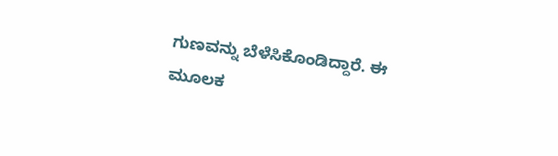ಗುಣವನ್ನು ಬೆಳೆಸಿಕೊಂಡಿದ್ದಾರೆ. ಈ ಮೂಲಕ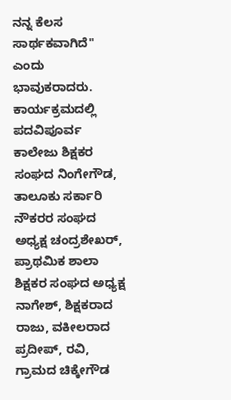ನನ್ನ ಕೆಲಸ ಸಾರ್ಥಕವಾಗಿದೆ" ಎಂದು ಭಾವುಕರಾದರು.
ಕಾರ್ಯಕ್ರಮದಲ್ಲಿ ಪದವಿಪೂರ್ವ ಕಾಲೇಜು ಶಿಕ್ಷಕರ ಸಂಘದ ನಿಂಗೇಗೌಡ, ತಾಲೂಕು ಸರ್ಕಾರಿ ನೌಕರರ ಸಂಘದ ಅಧ್ಯಕ್ಷ ಚಂದ್ರಶೇಖರ್, ಪ್ರಾಥಮಿಕ ಶಾಲಾ ಶಿಕ್ಷಕರ ಸಂಘದ ಅಧ್ಯಕ್ಷ ನಾಗೇಶ್, ಶಿಕ್ಷಕರಾದ ರಾಜು, ವಕೀಲರಾದ ಪ್ರದೀಪ್, ರವಿ, ಗ್ರಾಮದ ಚಿಕ್ಕೇಗೌಡ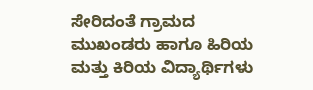ಸೇರಿದಂತೆ ಗ್ರಾಮದ ಮುಖಂಡರು ಹಾಗೂ ಹಿರಿಯ ಮತ್ತು ಕಿರಿಯ ವಿದ್ಯಾರ್ಥಿಗಳು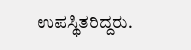ಉಪಸ್ಥಿತರಿದ್ದರು.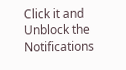Click it and Unblock the Notifications